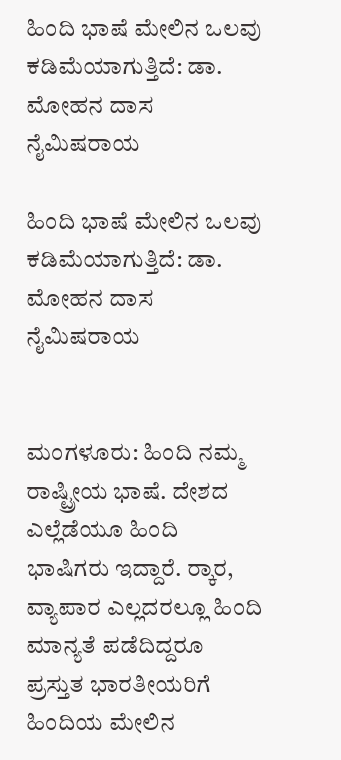ಹಿಂದಿ ಭಾಷೆ ಮೇಲಿನ ಒಲವು ಕಡಿಮೆಯಾಗುತ್ತಿದೆ: ಡಾ. ಮೋಹನ ದಾಸ ನೈಮಿಷರಾಯ

ಹಿಂದಿ ಭಾಷೆ ಮೇಲಿನ ಒಲವು ಕಡಿಮೆಯಾಗುತ್ತಿದೆ: ಡಾ. ಮೋಹನ ದಾಸ ನೈಮಿಷರಾಯ


ಮಂಗಳೂರು: ಹಿಂದಿ ನಮ್ಮ ರಾಷ್ಟ್ರೀಯ ಭಾಷೆ. ದೇಶದ ಎಲ್ಲೆಡೆಯೂ ಹಿಂದಿ ಭಾಷಿಗರು ಇದ್ದಾರೆ. ರ‍್ಕಾರ, ವ್ಯಾಪಾರ ಎಲ್ಲದರಲ್ಲೂ ಹಿಂದಿ ಮಾನ್ಯತೆ ಪಡೆದಿದ್ದರೂ ಪ್ರಸ್ತುತ ಭಾರತೀಯರಿಗೆ ಹಿಂದಿಯ ಮೇಲಿನ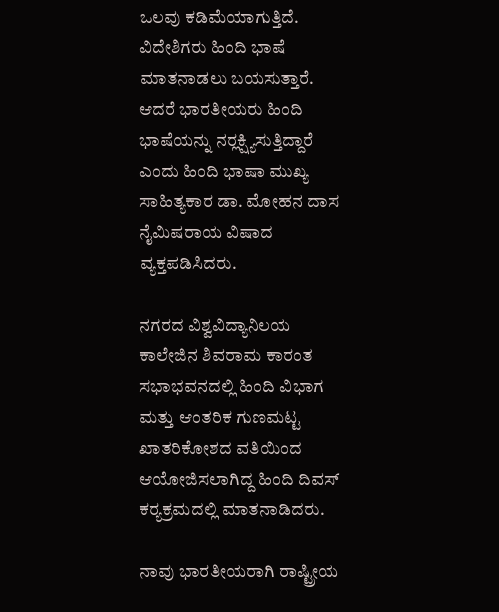ಒಲವು ಕಡಿಮೆಯಾಗುತ್ತಿದೆ. ವಿದೇಶಿಗರು ಹಿಂದಿ ಭಾಷೆ ಮಾತನಾಡಲು ಬಯಸುತ್ತಾರೆ. ಆದರೆ ಭಾರತೀಯರು ಹಿಂದಿ ಭಾಷೆಯನ್ನು ನರ‍್ಲಕ್ಷ್ಯಿಸುತ್ತಿದ್ದಾರೆ ಎಂದು ಹಿಂದಿ ಭಾಷಾ ಮುಖ್ಯ ಸಾಹಿತ್ಯಕಾರ ಡಾ. ಮೋಹನ ದಾಸ ನೈಮಿಷರಾಯ ವಿಷಾದ ವ್ಯಕ್ತಪಡಿಸಿದರು.

ನಗರದ ವಿಶ್ವವಿದ್ಯಾನಿಲಯ ಕಾಲೇಜಿನ ಶಿವರಾಮ ಕಾರಂತ ಸಭಾಭವನದಲ್ಲಿ ಹಿಂದಿ ವಿಭಾಗ ಮತ್ತು ಆಂತರಿಕ ಗುಣಮಟ್ಟ ಖಾತರಿಕೋಶದ ವತಿಯಿಂದ ಆಯೋಜಿಸಲಾಗಿದ್ದ ಹಿಂದಿ ದಿವಸ್ ಕರ‍್ಯಕ್ರಮದಲ್ಲಿ ಮಾತನಾಡಿದರು.

ನಾವು ಭಾರತೀಯರಾಗಿ ರಾಷ್ಟ್ರೀಯ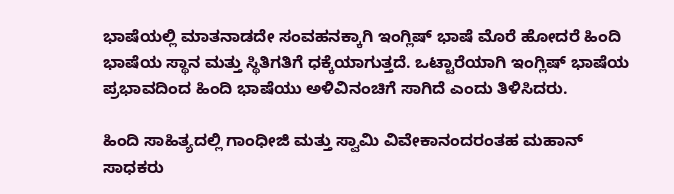ಭಾಷೆಯಲ್ಲಿ ಮಾತನಾಡದೇ ಸಂವಹನಕ್ಕಾಗಿ ಇಂಗ್ಲಿಷ್ ಭಾಷೆ ಮೊರೆ ಹೋದರೆ ಹಿಂದಿ ಭಾಷೆಯ ಸ್ಥಾನ ಮತ್ತು ಸ್ಥಿತಿಗತಿಗೆ ಧಕ್ಕೆಯಾಗುತ್ತದೆ. ಒಟ್ಟಾರೆಯಾಗಿ ಇಂಗ್ಲಿಷ್ ಭಾಷೆಯ ಪ್ರಭಾವದಿಂದ ಹಿಂದಿ ಭಾಷೆಯು ಅಳಿವಿನಂಚಿಗೆ ಸಾಗಿದೆ ಎಂದು ತಿಳಿಸಿದರು.

ಹಿಂದಿ ಸಾಹಿತ್ಯದಲ್ಲಿ ಗಾಂಧೀಜಿ ಮತ್ತು ಸ್ವಾಮಿ ವಿವೇಕಾನಂದರಂತಹ ಮಹಾನ್‌ ಸಾಧಕರು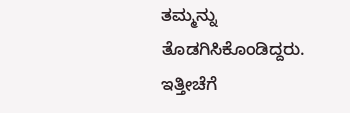ತಮ್ಮನ್ನು ತೊಡಗಿಸಿಕೊಂಡಿದ್ದರು. ಇತ್ತೀಚೆಗೆ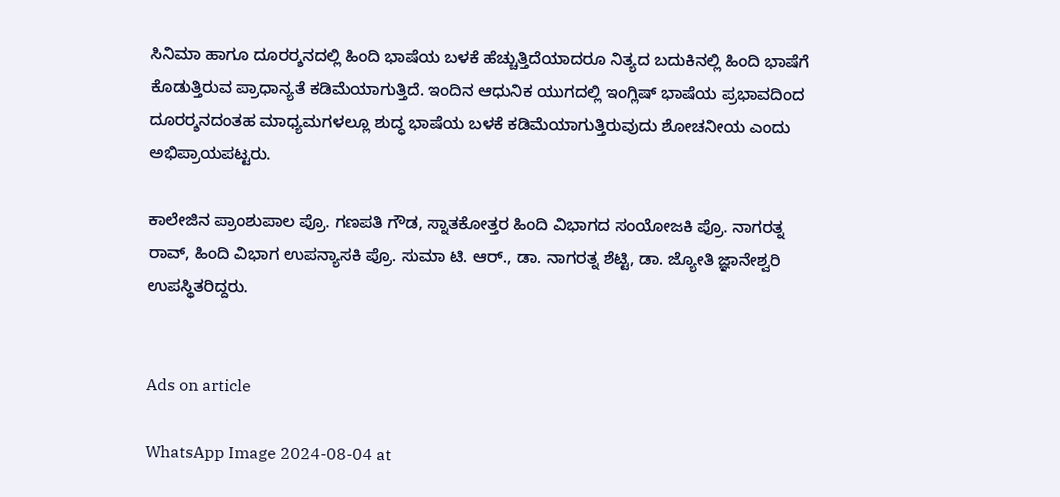ಸಿನಿಮಾ ಹಾಗೂ ದೂರರ‍್ಶನದಲ್ಲಿ ಹಿಂದಿ ಭಾಷೆಯ ಬಳಕೆ ಹೆಚ್ಚುತ್ತಿದೆಯಾದರೂ ನಿತ್ಯದ ಬದುಕಿನಲ್ಲಿ ಹಿಂದಿ ಭಾಷೆಗೆ ಕೊಡುತ್ತಿರುವ ಪ್ರಾಧಾನ್ಯತೆ ಕಡಿಮೆಯಾಗುತ್ತಿದೆ. ಇಂದಿನ ಆಧುನಿಕ ಯುಗದಲ್ಲಿ ಇಂಗ್ಲಿಷ್‌ ಭಾಷೆಯ ಪ್ರಭಾವದಿಂದ ದೂರರ‍್ಶನದಂತಹ ಮಾಧ್ಯಮಗಳಲ್ಲೂ ಶುದ್ಧ ಭಾಷೆಯ ಬಳಕೆ ಕಡಿಮೆಯಾಗುತ್ತಿರುವುದು ಶೋಚನೀಯ ಎಂದು ಅಭಿಪ್ರಾಯಪಟ್ಟರು.

ಕಾಲೇಜಿನ ಪ್ರಾಂಶುಪಾಲ ಪ್ರೊ. ಗಣಪತಿ ಗೌಡ, ಸ್ನಾತಕೋತ್ತರ ಹಿಂದಿ ವಿಭಾಗದ ಸಂಯೋಜಕಿ ಪ್ರೊ. ನಾಗರತ್ನ ರಾವ್, ಹಿಂದಿ ವಿಭಾಗ ಉಪನ್ಯಾಸಕಿ ಪ್ರೊ. ಸುಮಾ ಟಿ. ಆರ್., ಡಾ. ನಾಗರತ್ನ ಶೆಟ್ಟಿ, ಡಾ. ಜ್ಯೋತಿ ಜ್ಞಾನೇಶ್ವರಿ ಉಪಸ್ಥಿತರಿದ್ದರು.


Ads on article

WhatsApp Image 2024-08-04 at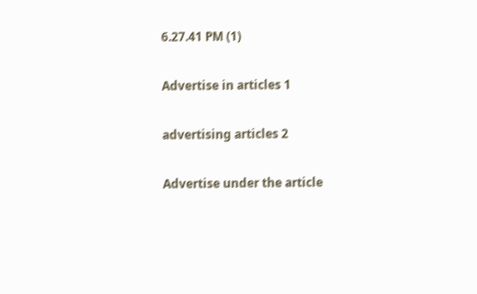6.27.41 PM (1)

Advertise in articles 1

advertising articles 2

Advertise under the article